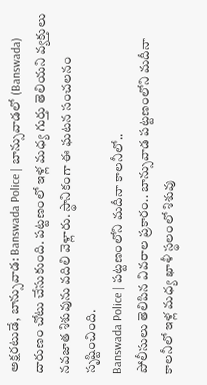అక్షరటుడే, బాన్సువాడ: Banswada Police | బాన్సువాడలో (Banswada) దారుణం చోటు చేసుకుంది. పట్టణంలో ఇళ్ల మధ్య గుర్తు తెలియని వ్యక్తులు నవజాత శిశువును వదిలి వెళ్లారు. స్థానికంగా ఈ ఘటన సంచలనం సృష్టించింది.
Banswada Police | పట్టణంలోని మదీనా కాలనీలో..
పోలీసులు తెలిపిన వివరాల ప్రకారం.. బాన్సువాడ పట్టణంలోని మదీనా కాలనీలో ఇళ్ల మధ్య ఖాళీ స్థలంలో శిశువు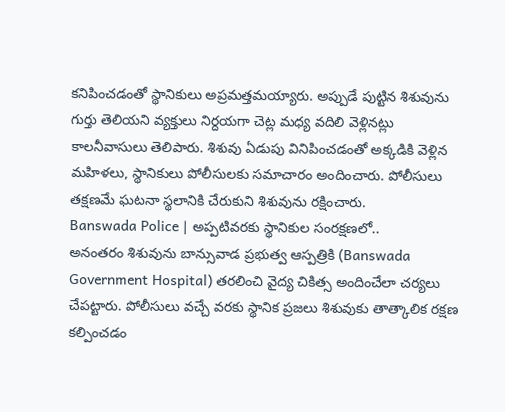కనిపించడంతో స్థానికులు అప్రమత్తమయ్యారు. అప్పుడే పుట్టిన శిశువును గుర్తు తెలియని వ్యక్తులు నిర్దయగా చెట్ల మధ్య వదిలి వెళ్లినట్లు కాలనీవాసులు తెలిపారు. శిశువు ఏడుపు వినిపించడంతో అక్కడికి వెళ్లిన మహిళలు, స్థానికులు పోలీసులకు సమాచారం అందించారు. పోలీసులు తక్షణమే ఘటనా స్థలానికి చేరుకుని శిశువును రక్షించారు.
Banswada Police | అప్పటివరకు స్థానికుల సంరక్షణలో..
అనంతరం శిశువును బాన్సువాడ ప్రభుత్వ ఆస్పత్రికి (Banswada Government Hospital) తరలించి వైద్య చికిత్స అందించేలా చర్యలు చేపట్టారు. పోలీసులు వచ్చే వరకు స్థానిక ప్రజలు శిశువుకు తాత్కాలిక రక్షణ కల్పించడం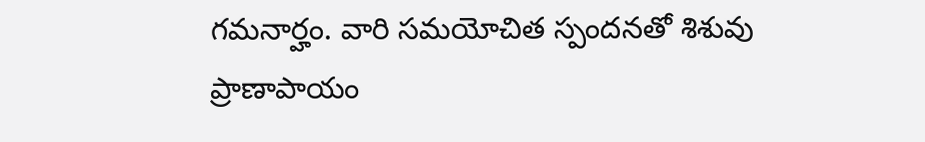గమనార్హం. వారి సమయోచిత స్పందనతో శిశువు ప్రాణాపాయం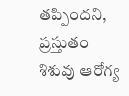తప్పిందని, ప్రస్తుతం శిశువు ఆరోగ్య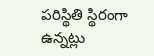పరిస్థితి స్థిరంగా ఉన్నట్లు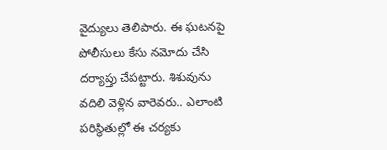వైద్యులు తెలిపారు. ఈ ఘటనపై పోలీసులు కేసు నమోదు చేసి దర్యాప్తు చేపట్టారు. శిశువును వదిలి వెళ్లిన వారెవరు.. ఎలాంటి పరిస్థితుల్లో ఈ చర్యకు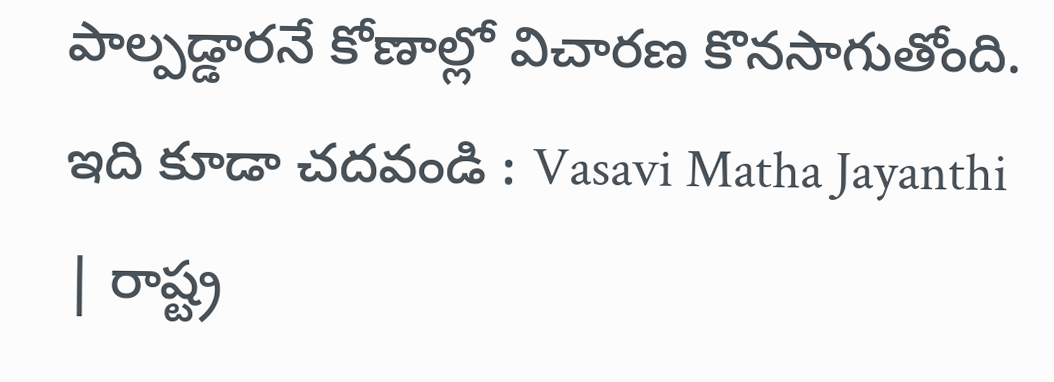పాల్పడ్డారనే కోణాల్లో విచారణ కొనసాగుతోంది.
ఇది కూడా చదవండి : Vasavi Matha Jayanthi | రాష్ట్ర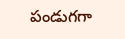పండుగగా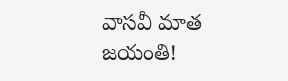వాసవీ మాత జయంతి!